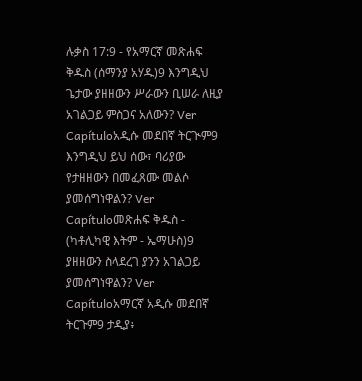ሉቃስ 17:9 - የአማርኛ መጽሐፍ ቅዱስ (ሰማንያ አሃዱ)9 እንግዲህ ጌታው ያዘዘውን ሥራውን ቢሠራ ለዚያ አገልጋይ ምስጋና አለውን? Ver Capítuloአዲሱ መደበኛ ትርጒም9 እንግዲህ ይህ ሰው፣ ባሪያው የታዘዘውን በመፈጸሙ መልሶ ያመሰግነዋልን? Ver Capítuloመጽሐፍ ቅዱስ - (ካቶሊካዊ እትም - ኤማሁስ)9 ያዘዘውን ስላደረገ ያንን አገልጋይ ያመሰግነዋልን? Ver Capítuloአማርኛ አዲሱ መደበኛ ትርጉም9 ታዲያ፥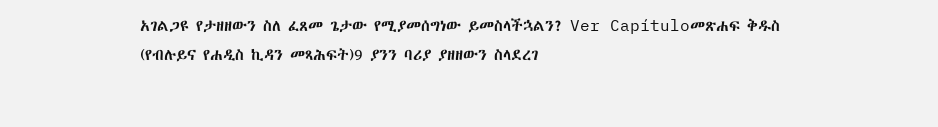አገልጋዩ የታዘዘውን ስለ ፈጸመ ጌታው የሚያመሰግነው ይመስላችኋልን? Ver Capítuloመጽሐፍ ቅዱስ (የብሉይና የሐዲስ ኪዳን መጻሕፍት)9 ያንን ባሪያ ያዘዘውን ስላደረገ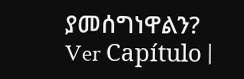ያመሰግነዋልን? Ver Capítulo |